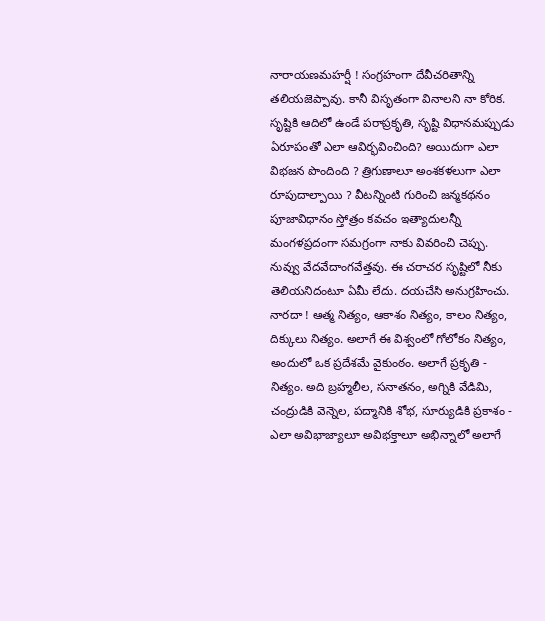నారాయణమహర్షీ ! సంగ్రహంగా దేవీచరితాన్ని తలియజెప్పావు. కానీ విసృతంగా వినాలని నా కోరిక. సృష్టికి ఆదిలో ఉండే పరాప్రకృతి, సృష్టి విధానమప్పుడు ఏరూపంతో ఎలా ఆవిర్భవించింది? అయిదుగా ఎలా విభజన పొందింది ? త్రిగుణాలూ అంశకళలుగా ఎలా రూపుదాల్పాయి ? వీటన్నింటి గురించి జన్మకథనం పూజావిధానం స్తోత్రం కవచం ఇత్యాదులన్నీ మంగళప్రదంగా సమగ్రంగా నాకు వివరించి చెప్పు. నువ్వు వేదవేదాంగవేత్తవు. ఈ చరాచర సృష్టిలో నీకు తెలియనిదంటూ ఏమీ లేదు. దయచేసి అనుగ్రహించు.
నారదా ! ఆత్మ నిత్యం, ఆకాశం నిత్యం, కాలం నిత్యం, దిక్కులు నిత్యం. అలాగే ఈ విశ్వంలో గోలోకం నిత్యం, అందులో ఒక ప్రదేశమే వైకుంఠం. అలాగే ప్రకృతి - నిత్యం. అది బ్రహ్మలీల, సనాతనం, అగ్నికి వేడిమి, చంద్రుడికి వెన్నెల, పద్మానికి శోభ, సూర్యుడికి ప్రకాశం - ఎలా అవిభాజ్యాలూ అవిభక్తాలూ అభిన్నాలో అలాగే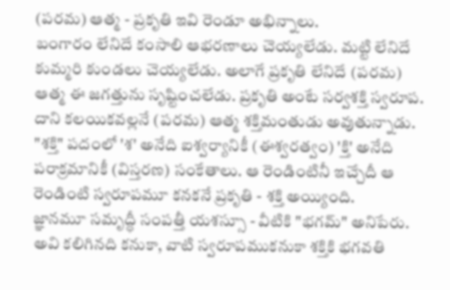(పరమ) ఆత్మ - ప్రకృతి ఇవి రెండూ అభిన్నాలు.
బంగారం లేనిదే కంసాలి ఆభరణాలు చెయ్యలేడు. మట్టి లేనిదే కుమ్మరి కుండలు చెయ్యలేడు. అలాగే ప్రకృతి లేనిదే (పరమ) ఆత్మ ఈ జగత్తును సృష్టించలేడు. ప్రకృతి అంటే సర్వశక్తి స్వరూప. దాని కలయికవల్లనే (పరమ) ఆత్మ శక్తిమంతుడు అవుతున్నాడు. "శక్తి" పదంలో 'శ' అనేది ఐశ్వర్యానికీ (ఈశ్వరత్వం) 'క్తి' అనేది పరాక్రమానికీ (విస్తరణ) సంకేతాలు. ఆ రెండింటినీ ఇచ్చేదీ ఆ రెండింటి స్వరూపమూ కనకనే ప్రకృతి - శక్తి అయ్యింది.
జ్ఞానమూ సమృద్ధీ సంపత్తీ యశస్సూ - వీటికి "భగమ్" అనిపేరు. అవి కలిగినది కనుకా, వాటి స్వరూపముకనుకా శక్తికి భగవతి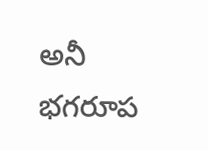అనీ భగరూప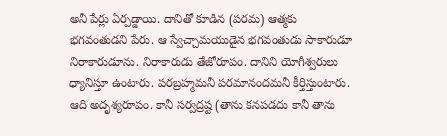అనీ పేర్లు ఏర్పడ్డాయి. దానితో కూడిన (పరమ) ఆత్మకు భగవంతుడని పేరు. ఆ స్వేచ్చామయుడైన భగవంతుడు సాకారుడూ నిరాకారుడూను. నిరాకారుడు తేజోరూపం. దానిని యోగీశ్వరులు ధ్యానిస్తూ ఉంటారు. పరబ్రహ్మమనీ పరమానందమనీ కీర్తిస్తుంటారు. ఆది అదృశ్యరూపం. కానీ సర్వద్రష్ట (తాను కనపడదు కానీ తాను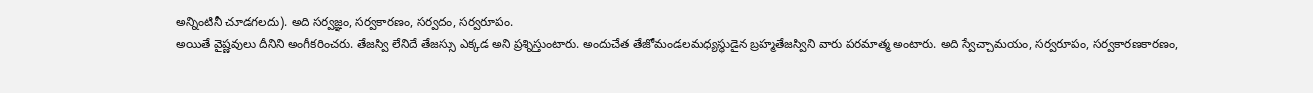అన్నింటినీ చూడగలదు). అది సర్వజ్ఞం, సర్వకారణం, సర్వదం, సర్వరూపం.
అయితే వైష్ణవులు దీనిని అంగీకరించరు. తేజస్వి లేనిదే తేజస్సు ఎక్కడ అని ప్రశ్నిస్తుంటారు. అందుచేత తేజోమండలమధ్యస్థుడైన బ్రహ్మతేజస్విని వారు పరమాత్మ అంటారు. అది స్వేచ్చామయం, సర్వరూపం, సర్వకారణకారణం,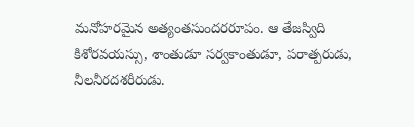మనోహరమైన అత్యంతసుందరరూపం. ఆ తేజస్విది కిశోరవయస్సు, శాంతుడూ సర్వకాంతుడూ, పరాత్పరుడు, నీలనీరదశరీరుడు.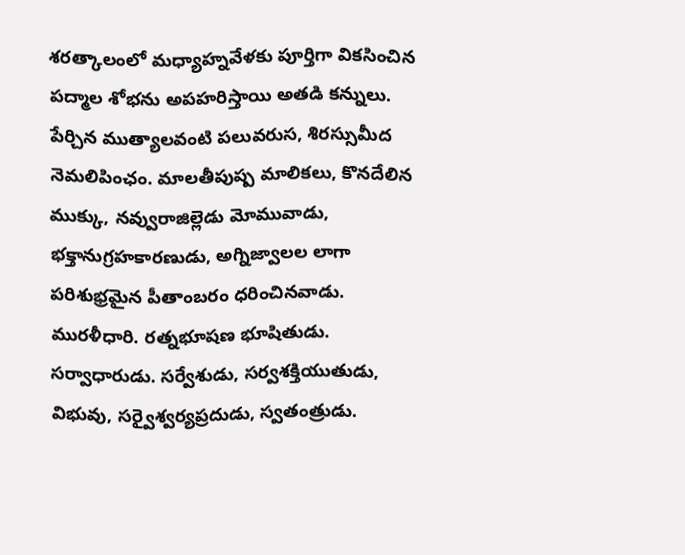శరత్కాలంలో మధ్యాహ్నవేళకు పూర్తిగా వికసించిన పద్మాల శోభను అపహరిస్తాయి అతడి కన్నులు. పేర్చిన ముత్యాలవంటి పలువరుస, శిరస్సుమీద నెమలిపింఛం. మాలతీపుష్ప మాలికలు, కొనదేలిన ముక్కు, నవ్వురాజిల్లెడు మోమువాడు, భక్తానుగ్రహకారణుడు, అగ్నిజ్వాలల లాగా పరిశుభ్రమైన పీతాంబరం ధరించినవాడు. మురళీధారి. రత్నభూషణ భూషితుడు. సర్వాధారుడు. సర్వేశుడు, సర్వశక్తియుతుడు, విభువు, సర్వైశ్వర్యప్రదుడు, స్వతంత్రుడు.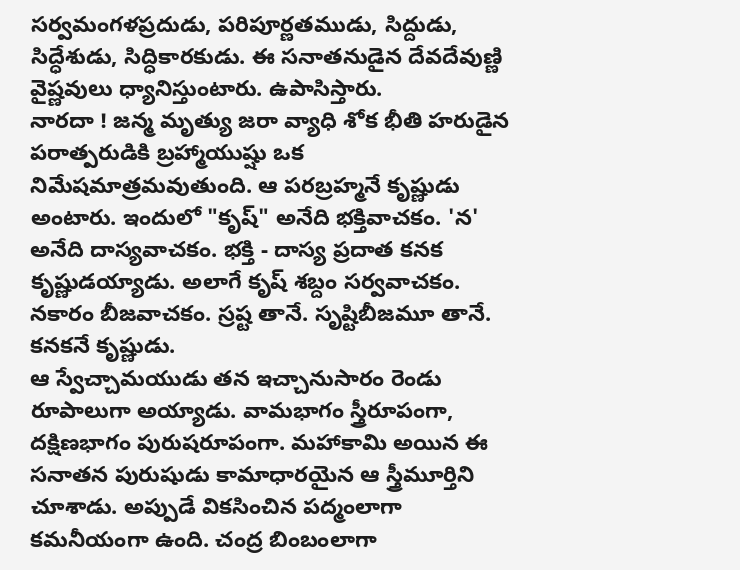సర్వమంగళప్రదుడు, పరిపూర్ణతముడు, సిద్దుడు, సిద్ధేశుడు, సిద్ధికారకుడు. ఈ సనాతనుడైన దేవదేవుణ్ణి వైష్ణవులు ధ్యానిస్తుంటారు. ఉపాసిస్తారు.
నారదా ! జన్మ మృత్యు జరా వ్యాధి శోక భీతి హరుడైన పరాత్పరుడికి బ్రహ్మాయుష్షు ఒక నిమేషమాత్రమవుతుంది. ఆ పరబ్రహ్మనే కృష్ణుడు అంటారు. ఇందులో "కృష్" అనేది భక్తివాచకం. 'న' అనేది దాస్యవాచకం. భక్తి - దాస్య ప్రదాత కనక కృష్ణుడయ్యాడు. అలాగే కృష్ శబ్దం సర్వవాచకం. నకారం బీజవాచకం. స్రష్ట తానే. సృష్టిబీజమూ తానే. కనకనే కృష్ణుడు.
ఆ స్వేచ్చామయుడు తన ఇచ్చానుసారం రెండు రూపాలుగా అయ్యాడు. వామభాగం స్త్రీరూపంగా, దక్షిణభాగం పురుషరూపంగా. మహాకామి అయిన ఈ సనాతన పురుషుడు కామాధారయైన ఆ స్త్రీమూర్తిని చూశాడు. అప్పుడే వికసించిన పద్మంలాగా కమనీయంగా ఉంది. చంద్ర బింబంలాగా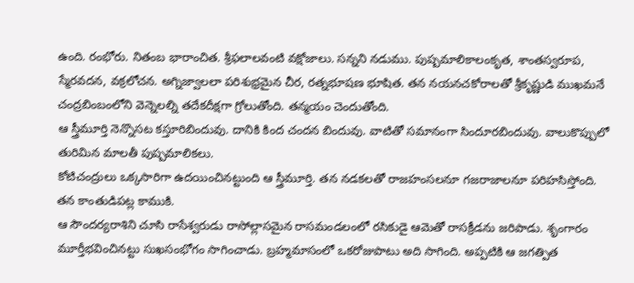ఉంది. రంభోరు. నితంబ భారాంచిత. శ్రీఫలాలవంటి వక్షోజాలు. సన్నని నడుము. పుష్పమాలికాలంకృత, శాంతస్వరూప, స్మేరవదన, వక్రలోచన. అగ్నిజ్వాలలా పరిశుభ్రమైన చీర, రత్నభూషణ భూషిత. తన నయనచకోరాలతో శ్రీకృష్ణుడి ముఖమనే చంద్రబింబంలోని వెన్నెలల్ని తదేకదీక్షగా గ్రోలుతోంది. తన్మయం చెందుతోంది.
ఆ స్త్రీమూర్తి నెన్నొసట కస్తూరిబిందువు. దానికి కింద చందన బిందువు. వాటితో సమానంగా సిందూరబిందువు. వాలుకొప్పులో తురిమిన మాలతీ పుష్పమాలికలు.
కోటిచంద్రులు ఒక్కసారిగా ఉదయించినట్టుంది ఆ స్త్రీమూర్తి. తన నడకలతో రాజహంసలనూ గజరాజాలనూ పరిహసిస్తోంది. తన కాంతుడిపట్ల కాముకి.
ఆ సౌందర్యరాశిని చూసి రాసేశ్వరుడు రాసోల్లాసమైన రాసమండలంలో రసికుడై ఆమెతో రాసక్రీడను జరిపాడు. శృంగారం మూర్తీభవించినట్టు సుఖసంభోగం సాగించాడు. బ్రహ్మమాసంలో ఒకరోజుపాటు అది సాగింది. అప్పటికి ఆ జగత్పిత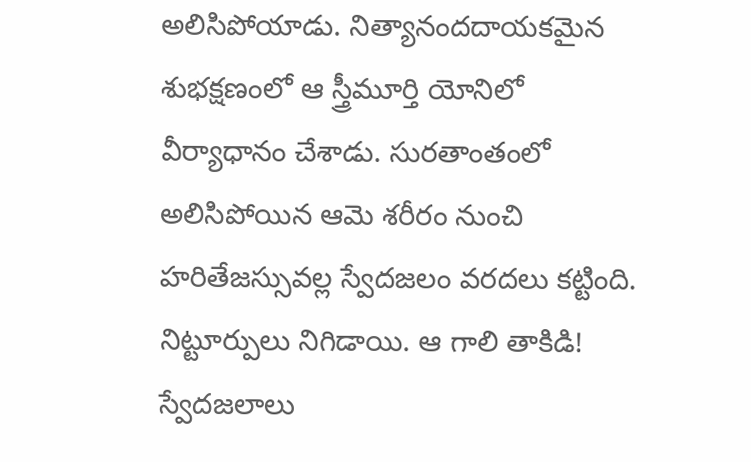అలిసిపోయాడు. నిత్యానందదాయకమైన శుభక్షణంలో ఆ స్త్రీమూర్తి యోనిలో వీర్యాధానం చేశాడు. సురతాంతంలో అలిసిపోయిన ఆమె శరీరం నుంచి హరితేజస్సువల్ల స్వేదజలం వరదలు కట్టింది. నిట్టూర్పులు నిగిడాయి. ఆ గాలి తాకిడి! స్వేదజలాలు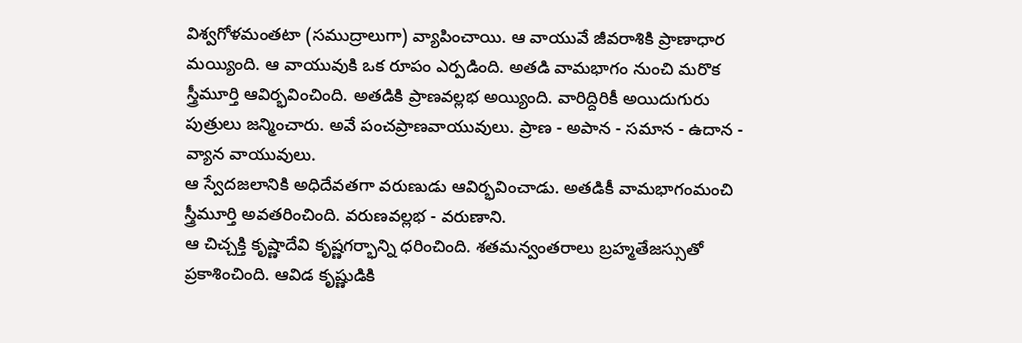విశ్వగోళమంతటా (సముద్రాలుగా) వ్యాపించాయి. ఆ వాయువే జీవరాశికి ప్రాణాధార మయ్యింది. ఆ వాయువుకి ఒక రూపం ఎర్పడింది. అతడి వామభాగం నుంచి మరొక స్త్రీమూర్తి ఆవిర్భవించింది. అతడికి ప్రాణవల్లభ అయ్యింది. వారిద్దిరికీ అయిదుగురు పుత్రులు జన్మించారు. అవే పంచప్రాణవాయువులు. ప్రాణ - అపాన - సమాన - ఉదాన - వ్యాన వాయువులు.
ఆ స్వేదజలానికి అధిదేవతగా వరుణుడు ఆవిర్భవించాడు. అతడికీ వామభాగంమంచి స్త్రీమూర్తి అవతరించింది. వరుణవల్లభ - వరుణాని.
ఆ చిచ్చక్తి కృష్ణాదేవి కృష్ణగర్భాన్ని ధరించింది. శతమన్వంతరాలు బ్రహ్మతేజస్సుతో ప్రకాశించింది. ఆవిడ కృష్ణుడికి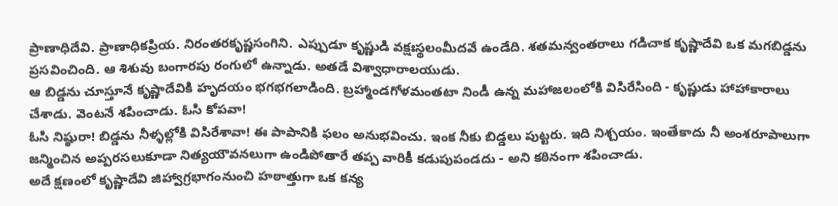ప్రాణాధిదేవి. ప్రాణాధికప్రియ. నిరంతరకృష్ణసంగిని. ఎప్పుడూ కృష్ణుడి వక్షఃస్థలంమీదవే ఉండేది. శతమన్వంతరాలు గడిచాక కృష్ణాదేవి ఒక మగబిడ్డను ప్రసవించింది. ఆ శిశువు బంగారపు రంగులో ఉన్నాడు. అతడే విశ్వాధారాలయుడు.
ఆ బిడ్డను చూస్తూనే కృష్ణాదేవికి హృదయం భగభగలాడింది. బ్రహ్మాండగోళమంతటా నిండీ ఉన్న మహాజలంలోకి విసిరేసింది - కృష్ణుడు హాహాకారాలు చేశాడు. వెంటనే శపించాడు. ఓసి కోపవా!
ఓసి నిష్ఠురా! బిడ్డను నీళ్ళల్లోకి విసిరేశావా! ఈ పాపానికి ఫలం అనుభవించు. ఇంక నీకు బిడ్డలు పుట్టరు. ఇది నిశ్చయం. ఇంతేకాదు నీ అంశరూపాలుగా జన్మించిన అప్పరసలుకూడా నిత్యయౌవనలుగా ఉండిపోతారే తప్ప వారికీ కడుపుపండదు - అని కఠినంగా శపించాడు.
అదే క్షణంలో కృష్ణాదేవి జిహ్వాగ్రభాగంనుంచి హఠాత్తుగా ఒక కన్య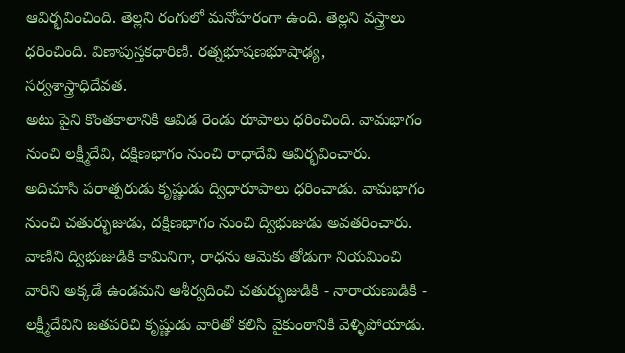ఆవిర్భవించింది. తెల్లని రంగులో మనోహరంగా ఉంది. తెల్లని వస్త్రాలు ధరించింది. విణాపుస్తకధారిణి. రత్నభూషణభూషాఢ్య, సర్వశాస్త్రాధిదేవత.
అటు పైని కొంతకాలానికి ఆవిడ రెండు రూపాలు ధరించింది. వామభాగం నుంచి లక్ష్మీదేవి, దక్షిణభాగం నుంచి రాధాదేవి ఆవిర్భవించారు. అదిచూసి పరాత్పరుడు కృష్ణుడు ద్విధారూపాలు ధరించాడు. వామభాగం నుంచి చతుర్భుజుడు, దక్షిణభాగం నుంచి ద్విభుజుడు అవతరించారు.
వాణిని ద్విభుజుడికి కామినిగా, రాధను ఆమెకు తోడుగా నియమించి వారిని అక్కడే ఉండమని ఆశీర్వదించి చతుర్భుజుడికి - నారాయణుడికి - లక్ష్మీదేవిని జతపరిచి కృష్ణుడు వారితో కలిసి వైకుంఠానికి వెళ్ళిపోయాడు.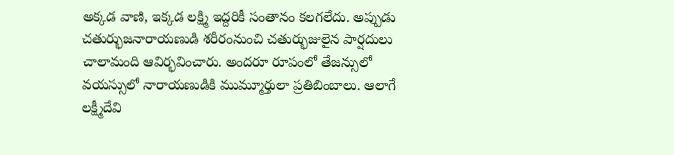అక్కడ వాణి, ఇక్కడ లక్ష్మి ఇద్దరికీ సంతానం కలగలేదు. అప్పుడు చతుర్భుజనారాయణుడి శరీరంనుంచి చతుర్భుజులైన పార్షదులు చాలామంది ఆవిర్భవించారు. అందరూ రూపంలో తేజన్సులో వయస్సులో నారాయణుడికి ముమ్మూర్తులా ప్రతిబింబాలు. ఆలాగే లక్ష్మీదేవి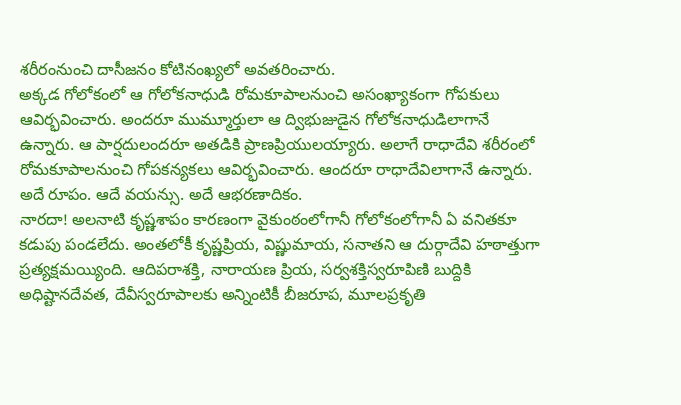శరీరంనుంచి దాసీజనం కోటినంఖ్యలో అవతరించారు.
అక్కడ గోలోకంలో ఆ గోలోకనాధుడి రోమకూపాలనుంచి అసంఖ్యాకంగా గోపకులు ఆవిర్భవించారు. అందరూ ముమ్మూర్తులా ఆ ద్విభుజుడైన గోలోకనాధుడిలాగానే ఉన్నారు. ఆ పార్షదులందరూ అతడికి ప్రాణప్రియులయ్యారు. అలాగే రాధాదేవి శరీరంలో రోమకూపాలనుంచి గోపకన్యకలు ఆవిర్భవించారు. ఆందరూ రాధాదేవిలాగానే ఉన్నారు. అదే రూపం. ఆదే వయన్సు. అదే ఆభరణాదికం.
నారదా! అలనాటి కృష్ణశాపం కారణంగా వైకుంఠంలోగానీ గోలోకంలోగానీ ఏ వనితకూ కడుపు పండలేదు. అంతలోకీ కృష్ణప్రియ, విష్ణుమాయ, సనాతని ఆ దుర్గాదేవి హఠాత్తుగా ప్రత్యక్షమయ్యింది. ఆదిపరాశక్తి, నారాయణ ప్రియ, సర్వశక్తిస్వరూపిణి బుద్దికి అధిష్టానదేవత, దేవీస్వరూపాలకు అన్నింటికీ బీజరూప, మూలప్రకృతి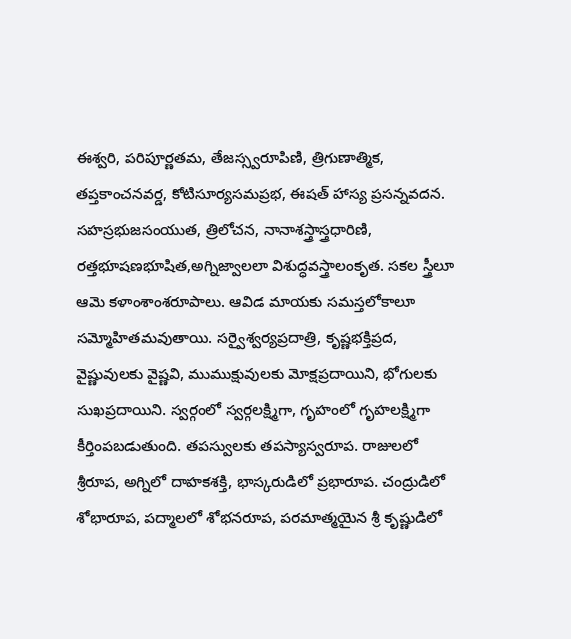ఈశ్వరి, పరిపూర్ణతమ, తేజస్స్వరూపిణి, త్రిగుణాత్మిక, తప్తకాంచనవర్డ, కోటిసూర్యసమప్రభ, ఈషత్ హాస్య ప్రసన్నవదన. సహస్రభుజసంయుత, త్రిలోచన, నానాశస్త్రాస్త్రధారిణి, రత్తభూషణభూషిత,అగ్నిజ్వాలలా విశుద్ధవస్త్రాలంకృత. సకల స్త్రీలూ ఆమె కళాంశాంశరూపాలు. ఆవిడ మాయకు సమస్తలోకాలూ సమ్మోహితమవుతాయి. సర్వైశ్వర్యప్రదాత్రి, కృష్ణభక్తిప్రద, వైష్ణువులకు వైష్ణవి, ముముక్షువులకు మోక్షప్రదాయిని, భోగులకు సుఖప్రదాయిని. స్వర్గంలో స్వర్గలక్ష్మిగా, గృహంలో గృహలక్ష్మిగా కీర్తింపబడుతుంది. తపస్వులకు తపస్యాస్వరూప. రాజులలో శ్రీరూప, అగ్నిలో దాహకశక్తి, భాస్కరుడిలో ప్రభారూప. చంద్రుడిలో శోభారూప, పద్మాలలో శోభనరూప, పరమాత్మయైన శ్రీ కృష్ణుడిలో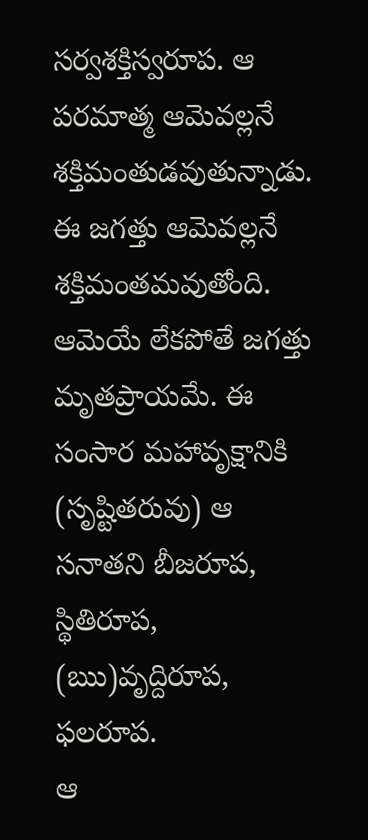సర్వశక్తిస్వరూప. ఆ పరమాత్మ ఆమెవల్లనే శక్తిమంతుడవుతున్నాడు. ఈ జగత్తు ఆమెవల్లనే శక్తిమంతమవుతోంది. ఆమెయే లేకపోతే జగత్తు మృతప్రాయమే. ఈ సంసార మహావృక్షానికి (సృష్టితరువు) ఆ సనాతని బీజరూప, స్థితిరూప, (ఋ)వృద్దిరూప, ఫలరూప.
ఆ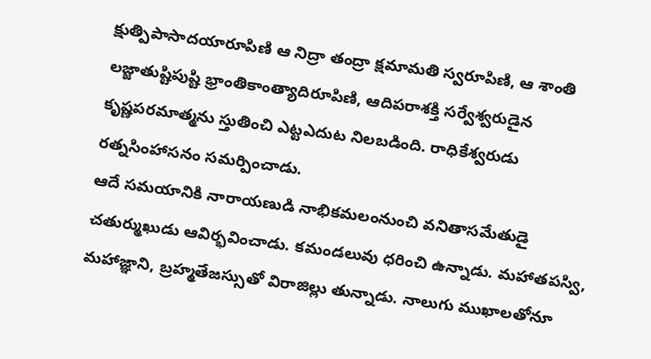క్షుత్పిపాసాదయారూపిణి ఆ నిద్రా తంద్రా క్షమామతి స్వరూపిణి, ఆ శాంతి లజ్జాతుష్టిపుష్టి భ్రాంతికాంత్యాదిరూపిణి, ఆదిపరాశక్తి సర్వేశ్వరుడైన కృష్ణపరమాత్మను స్తుతించి ఎట్టఎదుట నిలబడింది. రాధికేశ్వరుడు రత్నసింహాసనం సమర్పించాడు.
ఆదే సమయానికి నారాయణుడి నాభికమలంనుంచి వనితాసమేతుడై చతుర్ముఖుడు ఆవిర్భవించాడు. కమండలువు ధరించి ఉన్నాడు. మహాతపస్వి, మహాజ్ఞాని, బ్రహ్మతేజస్సుతో విరాజిల్లు తున్నాడు. నాలుగు ముఖాలతోనూ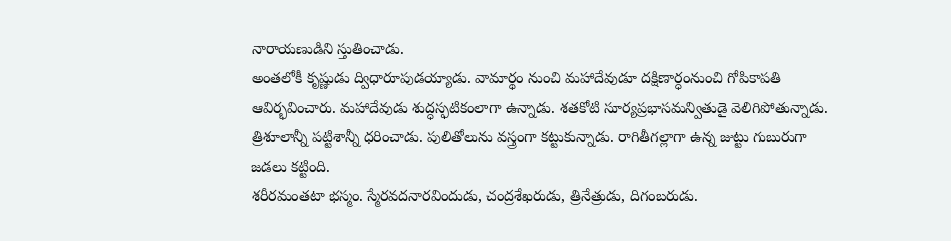నారాయణుడిని స్తుతించాడు.
అంతలోకీ కృష్ణుడు ద్విధారూపుడయ్యాడు. వామార్థం నుంచి మహాదేవుడూ దక్షిణార్ధంనుంచి గోపికాపతి ఆవిర్భవించారు. మహాదేవుడు శుద్ధస్ఫటికంలాగా ఉన్నాడు. శతకోటి సూర్యప్రభాసమన్వితుడై వెలిగిపోతున్నాడు. త్రిశూలాన్నీ పట్టిశాన్నీ ధరించాడు. పులితోలును వస్త్రంగా కట్టుకున్నాడు. రాగితీగల్లాగా ఉన్న జుట్టు గుబురుగా జడలు కట్టింది.
శరీరమంతటా భస్మం. స్మేరవదనారవిందుడు, చంద్రశేఖరుడు, త్రినేత్రుడు, దిగంబరుడు.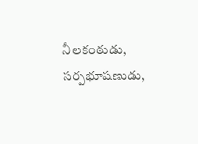నీలకంఠుడు, సర్పభూషణుడు,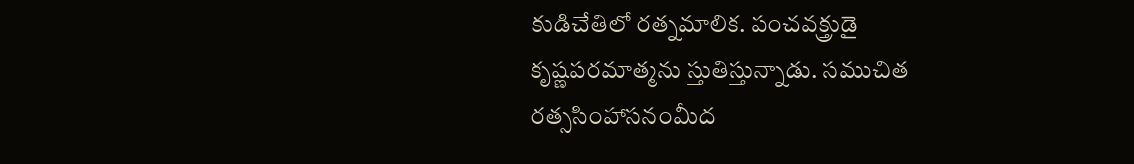కుడిచేతిలో రత్నమాలిక. పంచవక్త్రుడై కృష్ణపరమాత్మను స్తుతిస్తున్నాడు. సముచిత రత్ససింహాసనంమీద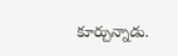కూర్చున్నాడు.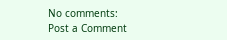No comments:
Post a Comment